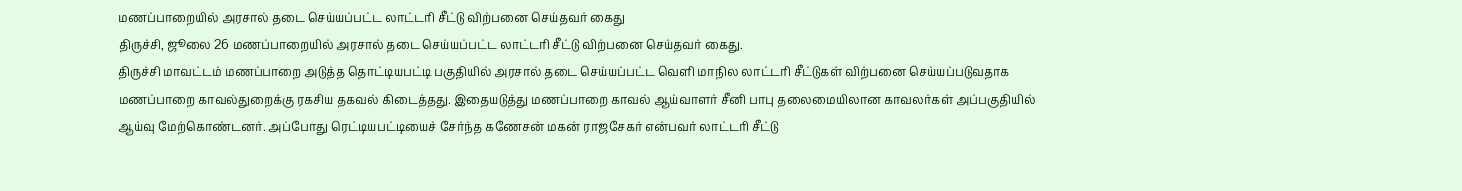மணப்பாறையில் அரசால் தடை செய்யப்பட்ட லாட்டரி சீட்டு விற்பனை செய்தவர் கைது
திருச்சி, ஜூலை 26 மணப்பாறையில் அரசால் தடை செய்யப்பட்ட லாட்டரி சீட்டு விற்பனை செய்தவர் கைது.
திருச்சி மாவட்டம் மணப்பாறை அடுத்த தொட்டியபட்டி பகுதியில் அரசால் தடை செய்யப்பட்ட வெளி மாநில லாட்டரி சீட்டுகள் விற்பனை செய்யப்படுவதாக மணப்பாறை காவல்துறைக்கு ரகசிய தகவல் கிடைத்தது. இதையடுத்து மணப்பாறை காவல் ஆய்வாளர் சீனி பாபு தலைமையிலான காவலர்கள் அப்பகுதியில் ஆய்வு மேற்கொண்டனர். அப்போது ரெட்டியபட்டியைச் சேர்ந்த கணேசன் மகன் ராஜசேகர் என்பவர் லாட்டரி சீட்டு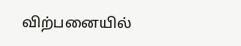விற்பனையில்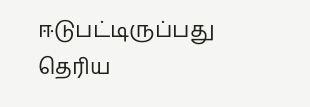ஈடுபட்டிருப்பது தெரிய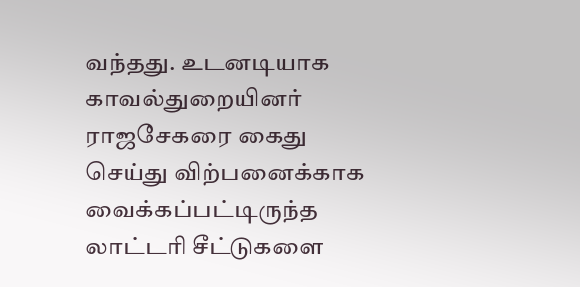வந்தது. உடனடியாக காவல்துறையினர் ராஜசேகரை கைது செய்து விற்பனைக்காக வைக்கப்பட்டிருந்த லாட்டரி சீட்டுகளை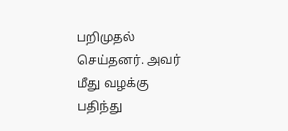பறிமுதல் செய்தனர். அவர் மீது வழக்கு பதிந்து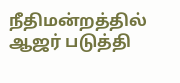நீதிமன்றத்தில் ஆஜர் படுத்தி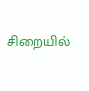சிறையில்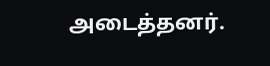அடைத்தனர்.